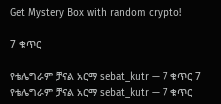Get Mystery Box with random crypto!

7 ቁጥር

የቴሌግራም ቻናል አርማ sebat_kutr — 7 ቁጥር 7
የቴሌግራም ቻናል አርማ sebat_kutr — 7 ቁጥር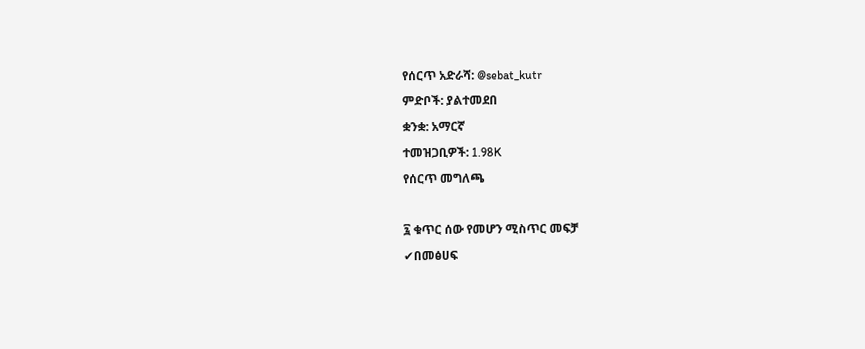የሰርጥ አድራሻ: @sebat_kutr
ምድቦች: ያልተመደበ
ቋንቋ: አማርኛ
ተመዝጋቢዎች: 1.98K
የሰርጥ መግለጫ

፯ ቁጥር ሰው የመሆን ሚስጥር መፍቻ
✔በመፅሀፍ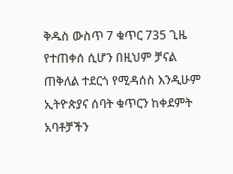ቅዱስ ውስጥ 7 ቁጥር 735 ጊዜ የተጠቀሰ ሲሆን በዚህም ቻናል ጠቅለል ተደርጎ የሚዳሰስ እንዲሁም ኢትዮጵያና ሰባት ቁጥርን ከቀደምት አባቶቻችን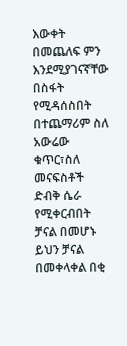እውቀት በመጨለፍ ምን እንደሚያገናኛቸው በስፋት የሚዳሰስበት በተጨማሪም ስለ አውሬው ቁጥር፣ስለ መናፍስቶች ድብቅ ሴራ የሚቀርብበት ቻናል በመሆኑ ይህን ቻናል በመቀላቀል በቂ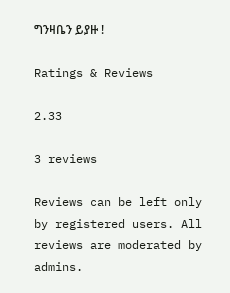ግንዛቤን ይያዙ !

Ratings & Reviews

2.33

3 reviews

Reviews can be left only by registered users. All reviews are moderated by admins.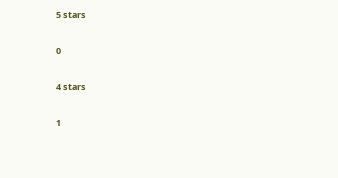5 stars

0

4 stars

1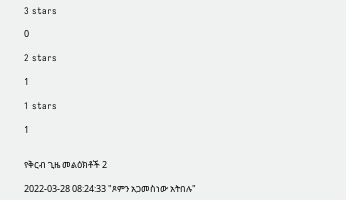3 stars

0

2 stars

1

1 stars

1


የቅርብ ጊዜ መልዕክቶች 2

2022-03-28 08:24:33 "ጾምን አጋመስነው አትበሉ"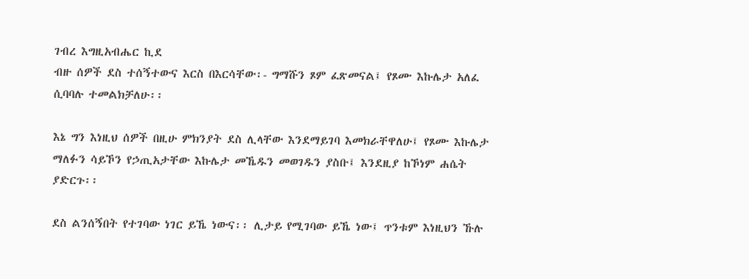ገብረ እግዚአብሔር ኪደ
ብዙ ሰዎች ደስ ተሰኝተውና እርስ በእርሳቸው፡- ግማሹን ጾም ፈጽመናል፤ የጾሙ እኩሌታ አለፈ ሲባባሉ ተመልክቻለሁ፡፡

እኔ ግን እነዚህ ሰዎች በዚሁ ምክንያት ደስ ሊላቸው እንደማይገባ እመክራቸዋለሁ፤ የጾሙ እኩሌታ ማለፉን ሳይኾን የኃጢአታቸው እኩሌታ መኼዱን መወገዱን ያስቡ፤ እንደዚያ ከኾነም ሐሴት ያድርጉ፡፡

ደስ ልንሰኝበት የተገባው ነገር ይኼ ነውና፡፡ ሊታይ የሚገባው ይኼ ነው፤ ጥንቱም እነዚህን ኹሉ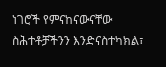ነገሮች የምናከናውናቸው ስሕተቶቻችንን እንድናስተካክል፣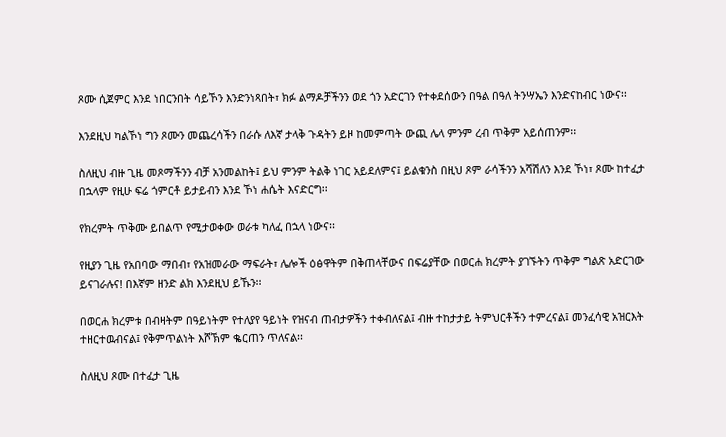ጾሙ ሲጀምር እንደ ነበርንበት ሳይኾን እንድንነጻበት፣ ክፉ ልማዶቻችንን ወደ ጎን አድርገን የተቀደሰውን በዓል በዓለ ትንሣኤን እንድናከብር ነውና፡፡

እንደዚህ ካልኾነ ግን ጾሙን መጨረሳችን በራሱ ለእኛ ታላቅ ጉዳትን ይዞ ከመምጣት ውጪ ሌላ ምንም ረብ ጥቅም አይሰጠንም፡፡

ስለዚህ ብዙ ጊዜ መጾማችንን ብቻ አንመልከት፤ ይህ ምንም ትልቅ ነገር አይደለምና፤ ይልቁንስ በዚህ ጾም ራሳችንን አሻሽለን እንደ ኾነ፣ ጾሙ ከተፈታ በኋላም የዚሁ ፍሬ ጎምርቶ ይታይብን እንደ ኾነ ሐሴት እናድርግ፡፡

የክረምት ጥቅሙ ይበልጥ የሚታወቀው ወራቱ ካለፈ በኋላ ነውና፡፡

የዚያን ጊዜ የአበባው ማበብ፣ የአዝመራው ማፍራት፣ ሌሎች ዕፅዋትም በቅጠላቸውና በፍሬያቸው በወርሐ ክረምት ያገኙትን ጥቅም ግልጽ አድርገው ይናገራሉና! በእኛም ዘንድ ልክ እንደዚህ ይኹን፡፡

በወርሐ ክረምቱ በብዛትም በዓይነትም የተለያየ ዓይነት የዝናብ ጠብታዎችን ተቀብለናል፤ ብዙ ተከታታይ ትምህርቶችን ተምረናል፤ መንፈሳዊ አዝርእት ተዘርተዉብናል፤ የቅምጥልነት እሾኽም ቈርጠን ጥለናል፡፡

ስለዚህ ጾሙ በተፈታ ጊዜ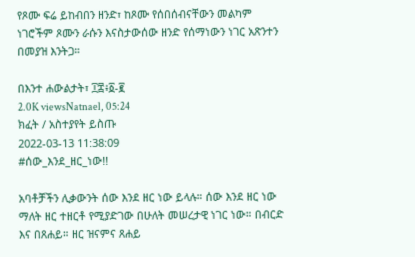የጾሙ ፍሬ ይከብበን ዘንድ፣ ከጾሙ የሰበሰብናቸውን መልካም ነገሮችም ጾሙን ራሱን እናስታውሰው ዘንድ የሰማነውን ነገር አጽንተን በመያዝ እንትጋ።

በእንተ ሐውልታት፣ ፲፰፥፩-፪
2.0K viewsNatnael, 05:24
ክፈት / አስተያየት ይስጡ
2022-03-13 11:38:09
#ሰው_እንደ_ዘር_ነው!!

አባቶቻችን ሊቃውንት ሰው እንደ ዘር ነው ይላሉ። ሰው እንደ ዘር ነው ማለት ዘር ተዘርቶ የሚያድገው በሁለት መሠረታዊ ነገር ነው። በብርድ እና በጸሐይ። ዘር ዝናምና ጸሐይ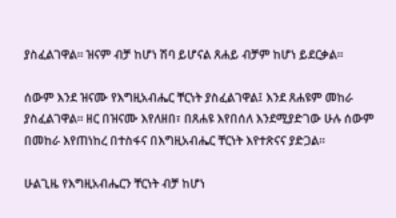ያስፈልገዋል። ዝናም ብቻ ከሆነ ሽባ ይሆናል ጸሐይ ብቻም ከሆነ ይደርቃል።

ሰውም እንደ ዝናሙ የእግዚአብሔር ቸርነት ያስፈልገዋል፤ እንደ ጸሐዩም መከራ ያስፈልገዋል። ዘር በዝናሙ እየለዘበ፣ በጸሐዩ እየበሰለ እንደሚያድገው ሁሉ ሰውም በመከራ እየጠነከረ በተስፋና በእግዚአብሔር ቸርነት እየተጽናና ያድጋል።

ሁልጊዜ የእግዚአብሔርን ቸርነት ብቻ ከሆነ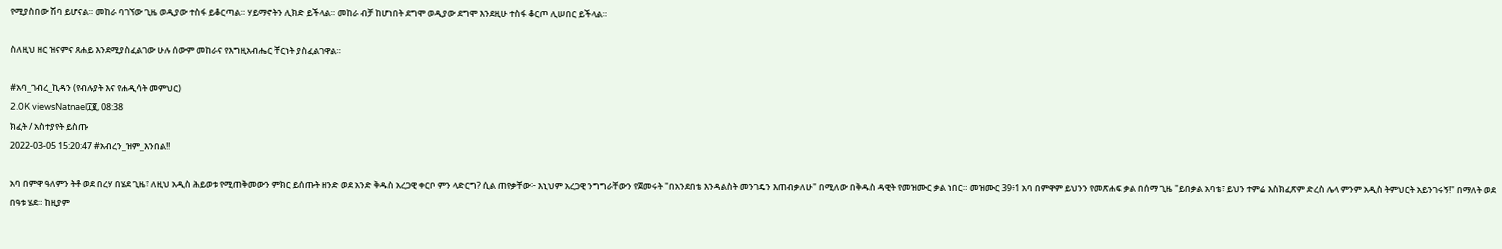የሚያስበው ሽባ ይሆናል። መከራ ባገኘው ጊዜ ወዲያው ተስፋ ይቆርጣል። ሃይማኖትን ሊክድ ይችላል። መከራ ብቻ ከሆነበት ደግሞ ወዲያው ደግሞ እንደዚሁ ተስፋ ቆርጦ ሊሠበር ይችላል።

ስለዚህ ዘር ዝናምና ጸሐይ እንደሚያስፈልገው ሁሉ ሰውም መከራና የእግዚአብሔር ቸርነት ያስፈልገዋል።

#አባ_ገብረ_ኪዳን (የብሉያት እና የሐዲሳት መምህር)
2.0K viewsNatnael፲፪, 08:38
ክፈት / አስተያየት ይስጡ
2022-03-05 15:20:47 #አብረን_ዝም_እንበል!!

አባ በምዋ ዓለምን ትቶ ወደ በረሃ በሄደ ጊዜ፣ ለዚህ አዲስ ሕይወቱ የሚጠቅመውን ምክር ይሰጡት ዘንድ ወደ አንድ ቅዱስ አረጋዊ ቀርቦ ምን ላድርግ? ሲል ጠየቃቸው፦ እኒህም አረጋዊ ንግግራቸውን የጀመሩት "በአንደበቴ እንዳልስት መንገዴን እጠብቃለሁ" በሚለው በቅዱስ ዳዊት የመዝሙር ቃል ነበር። መዝሙር 39፥1 አባ በምዋም ይህንን የመጽሐፍ ቃል በሰማ ጊዜ "ይበቃል አባቴ፣ ይህን ተምሬ እስክፈጽም ድረስ ሌላ ምንም አዲስ ትምህርት አይንገሩኝ!" በማለት ወደ በዓቱ ሄደ። ከዚያም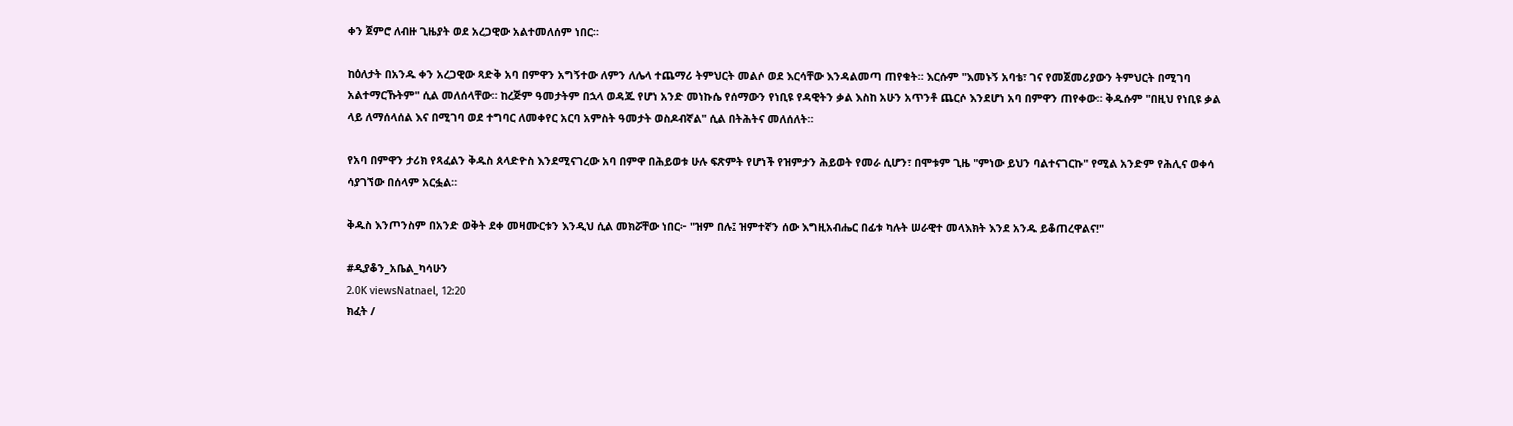ቀን ጀምሮ ለብዙ ጊዜያት ወደ አረጋዊው አልተመለሰም ነበር።

ከዕለታት በአንዱ ቀን አረጋዊው ጻድቅ አባ በምዋን አግኝተው ለምን ለሌላ ተጨማሪ ትምህርት መልሶ ወደ እርሳቸው እንዳልመጣ ጠየቁት። እርሱም "እመኑኝ አባቴ፣ ገና የመጀመሪያውን ትምህርት በሚገባ አልተማርኹትም" ሲል መለሰላቸው። ከረጅም ዓመታትም በኋላ ወዳጁ የሆነ አንድ መነኩሴ የሰማውን የነቢዩ የዳዊትን ቃል እስከ አሁን አጥንቶ ጨርሶ እንደሆነ አባ በምዋን ጠየቀው። ቅዱሱም "በዚህ የነቢዩ ቃል ላይ ለማሰላሰል እና በሚገባ ወደ ተግባር ለመቀየር አርባ አምስት ዓመታት ወስዶብኛል" ሲል በትሕትና መለሰለት።

የአባ በምዋን ታሪክ የጻፈልን ቅዱስ ጰላድዮስ እንደሚናገረው አባ በምዋ በሕይወቱ ሁሉ ፍጽምት የሆነች የዝምታን ሕይወት የመራ ሲሆን፣ በሞቱም ጊዜ "ምነው ይህን ባልተናገርኩ" የሚል አንድም የሕሊና ወቀሳ ሳያገኘው በሰላም አርፏል።

ቅዱስ እንጦንስም በአንድ ወቅት ደቀ መዛሙርቱን እንዲህ ሲል መክሯቸው ነበር፦ "ዝም በሉ፤ ዝምተኛን ሰው እግዚአብሔር በፊቱ ካሉት ሠራዊተ መላእክት እንደ አንዱ ይቆጠረዋልና!"

#ዲያቆን_አቤል_ካሳሁን
2.0K viewsNatnael, 12:20
ክፈት /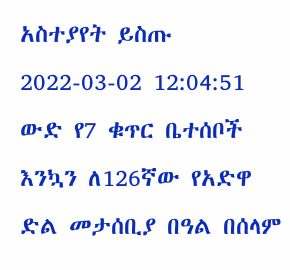አስተያየት ይስጡ
2022-03-02 12:04:51
ውድ የ7 ቁጥር ቤተሰቦች እንኳን ለ126ኛው የአድዋ ድል መታሰቢያ በዓል በሰላም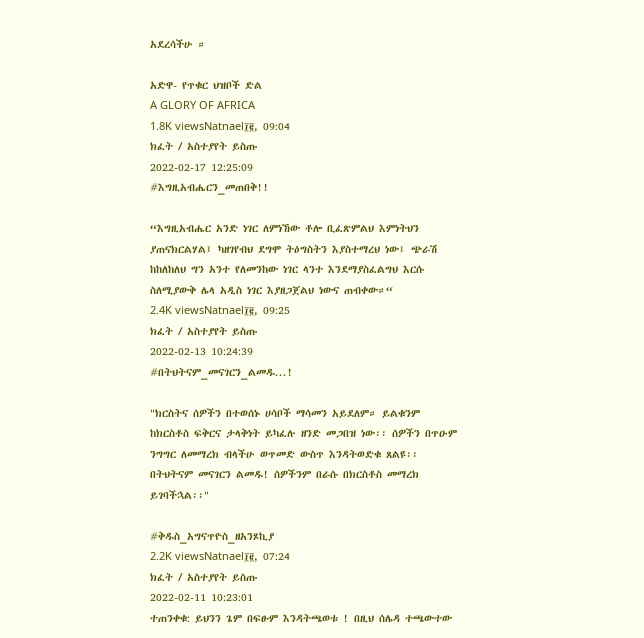አደረሳችሁ ።

አድዋ- የጥቁር ህዝቦች ድል
A GLORY OF AFRICA
1.8K viewsNatnael፲፪, 09:04
ክፈት / አስተያየት ይስጡ
2022-02-17 12:25:09
#እግዚአብሔርን_መጠበቅ!!

“እግዚአብሔር አንድ ነገር ለምነኸው ቶሎ ቢፈጽምልህ እምነትህን ያጠናክርልሃል፤ ካዘገየብህ ደግሞ ትዕግስትን እያስተማረህ ነው፤ ጭራሽ ከከለከለህ ግን አንተ የለመንከው ነገር ላንተ እንደማያስፈልግህ እርሱ ስለሚያውቅ ሌላ አዲስ ነገር እያዘጋጀልህ ነውና ጠብቀው።“
2.4K viewsNatnael፲፪, 09:25
ክፈት / አስተያየት ይስጡ
2022-02-13 10:24:39
#በትህትናም_መናገርን_ልመዱ...!

"ክርስትና ሰዎችን በተወሰኑ ሀሳቦች ማሳመን አይደለም። ይልቁንም ከክርስቶስ ፍቅርና ታላቅነት ይካፈሉ ዘንድ መጋበዝ ነው፡፡ ሰዎችን በጥዑም ንግግር ለመማረክ ብላችሁ ወጥመድ ውስጥ እንዳትወድቁ ጸልዩ፡፡ በትህትናም መናገርን ልመዱ! ሰዎችንም በራሱ በክርስቶስ መማረክ ይገባችኋል፡፡"

#ቅዱስ_አግናጥዮስ_ዘአንጾኪያ
2.2K viewsNatnael፲፪, 07:24
ክፈት / አስተያየት ይስጡ
2022-02-11 10:23:01
ተጠንቀቁ: ይህንን ጌም በፍፁም እንዳትጫወቱ ! በዚህ ሰሌዳ ተጫውተው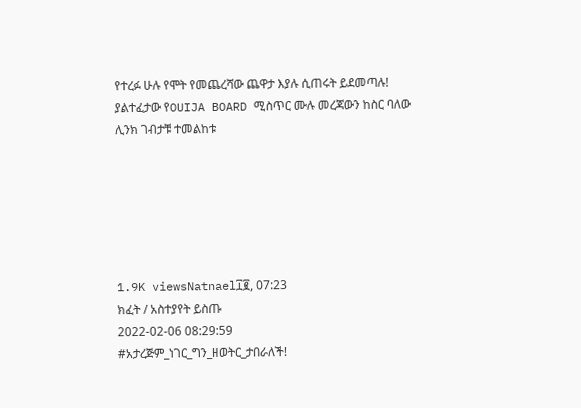የተረፉ ሁሉ የሞት የመጨረሻው ጨዋታ እያሉ ሲጠሩት ይደመጣሉ! ያልተፈታው የOUIJA BOARD ሚስጥር ሙሉ መረጃውን ከስር ባለው ሊንክ ገብታቹ ተመልከቱ






1.9K viewsNatnael፲፪, 07:23
ክፈት / አስተያየት ይስጡ
2022-02-06 08:29:59
#አታረጅም_ነገር_ግን_ዘወትር_ታበራለች!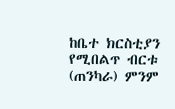ከቤተ ክርስቲያን የሚበልጥ ብርቱ (ጠንካራ) ምንም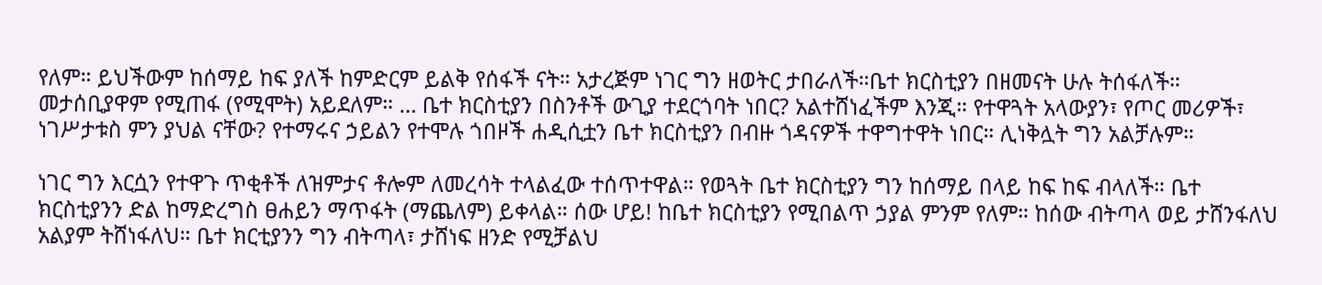የለም። ይህችውም ከሰማይ ከፍ ያለች ከምድርም ይልቅ የሰፋች ናት። አታረጅም ነገር ግን ዘወትር ታበራለች።ቤተ ክርስቲያን በዘመናት ሁሉ ትሰፋለች። መታሰቢያዋም የሚጠፋ (የሚሞት) አይደለም። … ቤተ ክርስቲያን በስንቶች ውጊያ ተደርጎባት ነበር? አልተሸነፈችም እንጂ። የተዋጓት አላውያን፣ የጦር መሪዎች፣ ነገሥታቱስ ምን ያህል ናቸው? የተማሩና ኃይልን የተሞሉ ጎበዞች ሐዲሲቷን ቤተ ክርስቲያን በብዙ ጎዳናዎች ተዋግተዋት ነበር። ሊነቅሏት ግን አልቻሉም።

ነገር ግን እርሷን የተዋጉ ጥቂቶች ለዝምታና ቶሎም ለመረሳት ተላልፈው ተሰጥተዋል። የወጓት ቤተ ክርስቲያን ግን ከሰማይ በላይ ከፍ ከፍ ብላለች። ቤተ ክርስቲያንን ድል ከማድረግስ ፀሐይን ማጥፋት (ማጨለም) ይቀላል። ሰው ሆይ! ከቤተ ክርስቲያን የሚበልጥ ኃያል ምንም የለም። ከሰው ብትጣላ ወይ ታሸንፋለህ አልያም ትሸነፋለህ። ቤተ ክርቲያንን ግን ብትጣላ፣ ታሸነፍ ዘንድ የሚቻልህ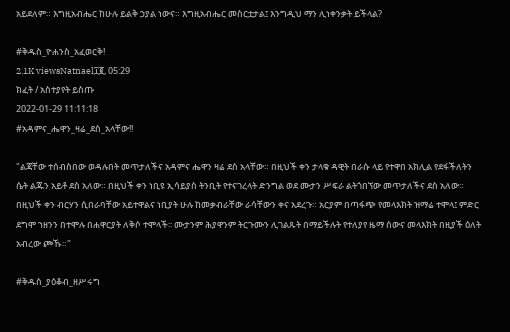አይደለም። እግዚአብሔር ከሁሉ ይልቅ ኃያል ነውና። እግዚአብሔር መስርቷታል፤ እንግዲህ ማን ሊነቀንቃት ይችላል?

#ቅዱስ_ዮሐንስ_አፈወርቅ!
2.1K viewsNatnael፲፪, 05:29
ክፈት / አስተያየት ይስጡ
2022-01-29 11:11:18
#አዳምና_ሔዋን_ዛሬ_ደስ_አላቸው!!

"ልጃቸው ተሰብስበው ወዳሉበት መጥታለችና አዳምና ሔዋን ዛሬ ደስ አላቸው። በዚህች ቀን ታላቁ ዳዊት በራሱ ላይ የተዋበ አክሊል የደፋችለትን ሴት ልጁን አይቶ ደስ አለው። በዚህች ቀን ነቢዩ ኢሳይያስ ትንቢት የተናገረላት ድንግል ወደ ሙታን ሥፍራ ልትጎበኘው መጥታለችና ደስ አለው። በዚህች ቀን ብርሃን ሲበራባቸው አይተዋልና ነቢያት ሁሉ ከመቃብራቸው ራሳቸውን ቀና አደረጉ። አርያም በጣፋጭ የመላእክት ዝማሬ ተሞላ፤ ምድር ደግሞ ኀዘንን በተሞሉ በሐዋርያት ለቅሶ ተሞላች፡፡ ሙታንም ሕያዋንም ትርጉሙን ሊገልጹት በማይችሉት የተለያየ ዜማ ሰውና መላእክት በዚያች ዕለት አብረው ጮኹ።"

#ቅዱስ_ያዕቆብ_ዘሥሩግ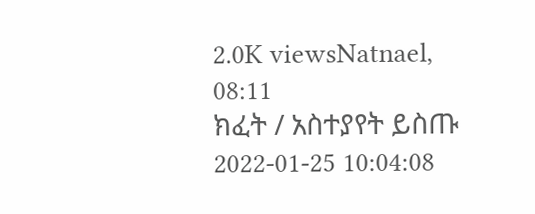2.0K viewsNatnael, 08:11
ክፈት / አስተያየት ይስጡ
2022-01-25 10:04:08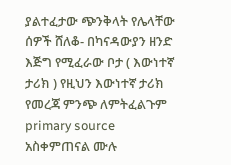ያልተፈታው ጭንቅላት የሌላቸው ሰዎች ሸለቆ- በካናዳውያን ዘንድ እጅግ የሚፈራው ቦታ ( እውነተኛ ታሪክ ) የዚህን እውነተኛ ታሪክ የመረጃ ምንጭ ለምትፈልጉም primary source አስቀምጠናል ሙሉ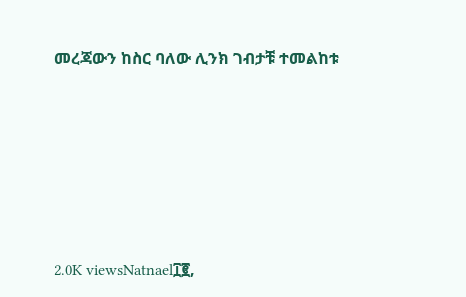መረጃውን ከስር ባለው ሊንክ ገብታቹ ተመልከቱ






2.0K viewsNatnael፲፪,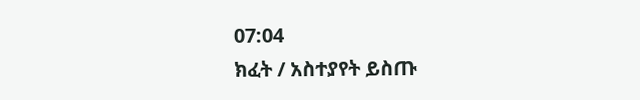07:04
ክፈት / አስተያየት ይስጡ